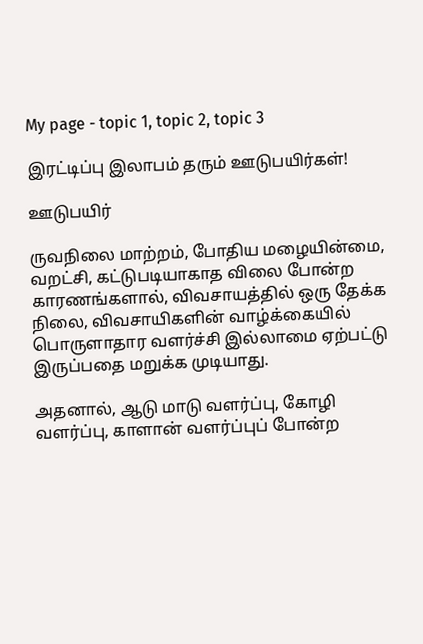My page - topic 1, topic 2, topic 3

இரட்டிப்பு இலாபம் தரும் ஊடுபயிர்கள்!

ஊடுபயிர்

ருவநிலை மாற்றம், போதிய மழையின்மை, வறட்சி, கட்டுபடியாகாத விலை போன்ற காரணங்களால், விவசாயத்தில் ஒரு தேக்க நிலை, விவசாயிகளின் வாழ்க்கையில் பொருளாதார வளர்ச்சி இல்லாமை ஏற்பட்டு இருப்பதை மறுக்க முடியாது.

அதனால், ஆடு மாடு வளர்ப்பு, கோழி வளர்ப்பு, காளான் வளர்ப்புப் போன்ற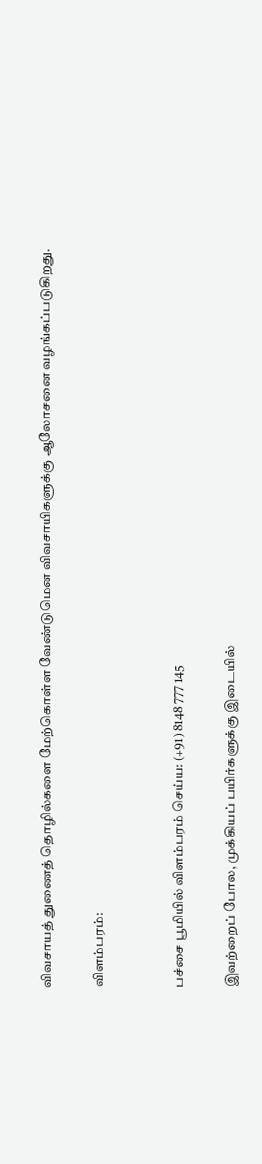விவசாயத் துணைத் தொழில்களை மேற்கொள்ள வேண்டுமென விவசாயிகளுக்கு ஆலோசனை வழங்கப்படுகிறது.

விளம்பரம்:


பச்சை பூமியில் விளம்பரம் செய்ய: (+91) 8148 777 145

இவற்றைப் போல, முக்கியப் பயிர்களுக்கு இடையில்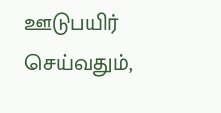ஊடுபயிர் செய்வதும்,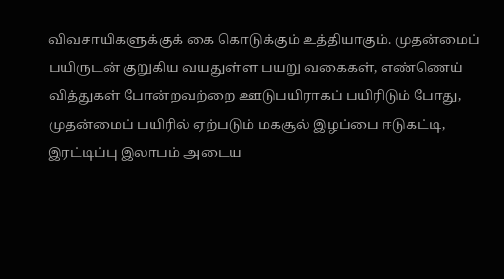விவசாயிகளுக்குக் கை கொடுக்கும் உத்தியாகும். முதன்மைப் பயிருடன் குறுகிய வயதுள்ள பயறு வகைகள், எண்ணெய் வித்துகள் போன்றவற்றை ஊடுபயிராகப் பயிரிடும் போது, முதன்மைப் பயிரில் ஏற்படும் மகசூல் இழப்பை ஈடுகட்டி, இரட்டிப்பு இலாபம் அடைய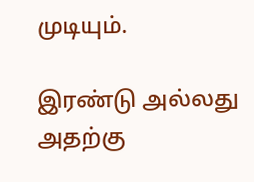முடியும்.

இரண்டு அல்லது அதற்கு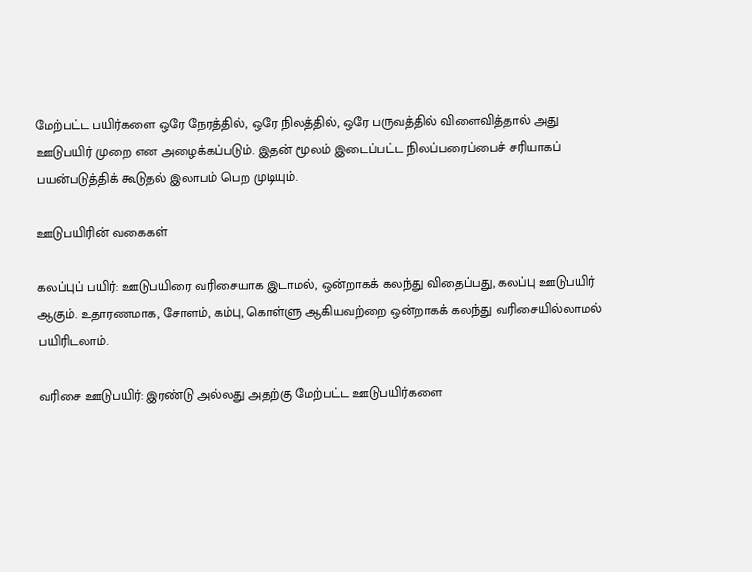மேற்பட்ட பயிர்களை ஒரே நேரத்தில், ஒரே நிலத்தில், ஒரே பருவத்தில் விளைவித்தால் அது ஊடுபயிர் முறை என அழைக்கப்படும். இதன் மூலம் இடைப்பட்ட நிலப்பரைப்பைச் சரியாகப் பயன்படுத்திக் கூடுதல் இலாபம் பெற முடியும்.

ஊடுபயிரின் வகைகள்

கலப்புப் பயிர்: ஊடுபயிரை வரிசையாக இடாமல், ஒன்றாகக் கலந்து விதைப்பது, கலப்பு ஊடுபயிர் ஆகும். உதாரணமாக, சோளம், கம்பு, கொள்ளு ஆகியவற்றை ஒன்றாகக் கலந்து வரிசையில்லாமல் பயிரிடலாம்.

வரிசை ஊடுபயிர்: இரண்டு அல்லது அதற்கு மேற்பட்ட ஊடுபயிர்களை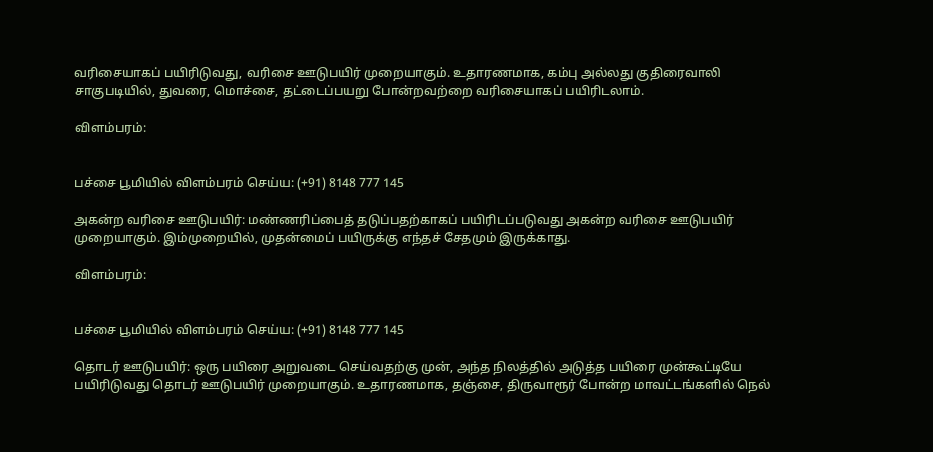வரிசையாகப் பயிரிடுவது, வரிசை ஊடுபயிர் முறையாகும். உதாரணமாக, கம்பு அல்லது குதிரைவாலி சாகுபடியில், துவரை, மொச்சை, தட்டைப்பயறு போன்றவற்றை வரிசையாகப் பயிரிடலாம்.

விளம்பரம்:


பச்சை பூமியில் விளம்பரம் செய்ய: (+91) 8148 777 145

அகன்ற வரிசை ஊடுபயிர்: மண்ணரிப்பைத் தடுப்பதற்காகப் பயிரிடப்படுவது அகன்ற வரிசை ஊடுபயிர் முறையாகும். இம்முறையில், முதன்மைப் பயிருக்கு எந்தச் சேதமும் இருக்காது.

விளம்பரம்:


பச்சை பூமியில் விளம்பரம் செய்ய: (+91) 8148 777 145

தொடர் ஊடுபயிர்: ஒரு பயிரை அறுவடை செய்வதற்கு முன், அந்த நிலத்தில் அடுத்த பயிரை முன்கூட்டியே பயிரிடுவது தொடர் ஊடுபயிர் முறையாகும். உதாரணமாக, தஞ்சை, திருவாரூர் போன்ற மாவட்டங்களில் நெல்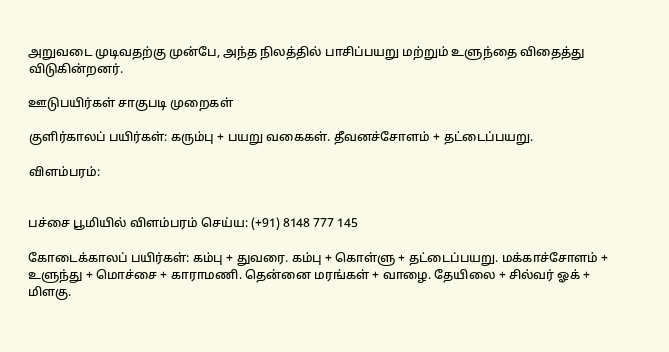அறுவடை முடிவதற்கு முன்பே, அந்த நிலத்தில் பாசிப்பயறு மற்றும் உளுந்தை விதைத்து விடுகின்றனர்.

ஊடுபயிர்கள் சாகுபடி முறைகள்

குளிர்காலப் பயிர்கள்: கரும்பு + பயறு வகைகள். தீவனச்சோளம் + தட்டைப்பயறு.

விளம்பரம்:


பச்சை பூமியில் விளம்பரம் செய்ய: (+91) 8148 777 145

கோடைக்காலப் பயிர்கள்: கம்பு + துவரை. கம்பு + கொள்ளு + தட்டைப்பயறு. மக்காச்சோளம் + உளுந்து + மொச்சை + காராமணி. தென்னை மரங்கள் + வாழை. தேயிலை + சில்வர் ஓக் + மிளகு.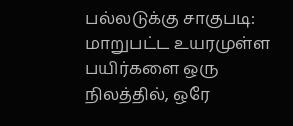பல்லடுக்கு சாகுபடி: மாறுபட்ட உயரமுள்ள பயிர்களை ஒரு நிலத்தில், ஒரே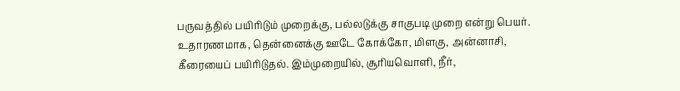பருவத்தில் பயிரிடும் முறைக்கு, பல்லடுக்கு சாகுபடி முறை என்று பெயர். உதாரணமாக, தென்னைக்கு ஊடே கோக்கோ, மிளகு, அன்னாசி, கீரையைப் பயிரிடுதல். இம்முறையில், சூரியவொளி, நீர்,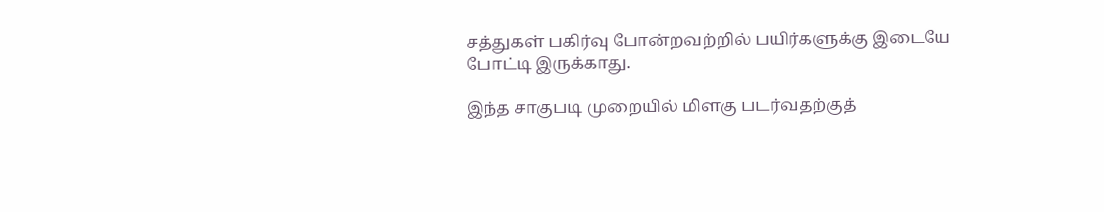சத்துகள் பகிர்வு போன்றவற்றில் பயிர்களுக்கு இடையே போட்டி இருக்காது.

இந்த சாகுபடி முறையில் மிளகு படர்வதற்குத்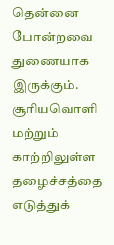தென்னை போன்றவை துணையாக இருக்கும். சூரியவொளி மற்றும் காற்றிலுள்ள தழைச்சத்தை எடுத்துக்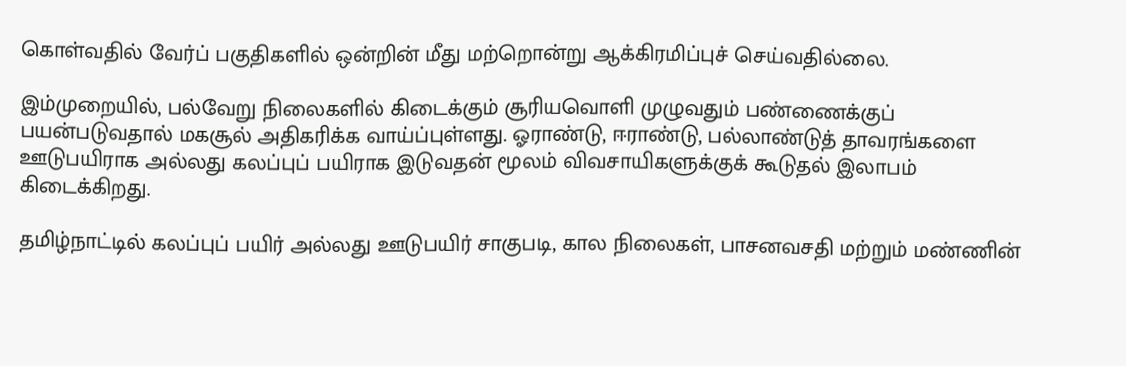கொள்வதில் வேர்ப் பகுதிகளில் ஒன்றின் மீது மற்றொன்று ஆக்கிரமிப்புச் செய்வதில்லை.

இம்முறையில், பல்வேறு நிலைகளில் கிடைக்கும் சூரியவொளி முழுவதும் பண்ணைக்குப் பயன்படுவதால் மகசூல் அதிகரிக்க வாய்ப்புள்ளது. ஓராண்டு, ஈராண்டு, பல்லாண்டுத் தாவரங்களை ஊடுபயிராக அல்லது கலப்புப் பயிராக இடுவதன் மூலம் விவசாயிகளுக்குக் கூடுதல் இலாபம் கிடைக்கிறது.

தமிழ்நாட்டில் கலப்புப் பயிர் அல்லது ஊடுபயிர் சாகுபடி, கால நிலைகள், பாசனவசதி மற்றும் மண்ணின்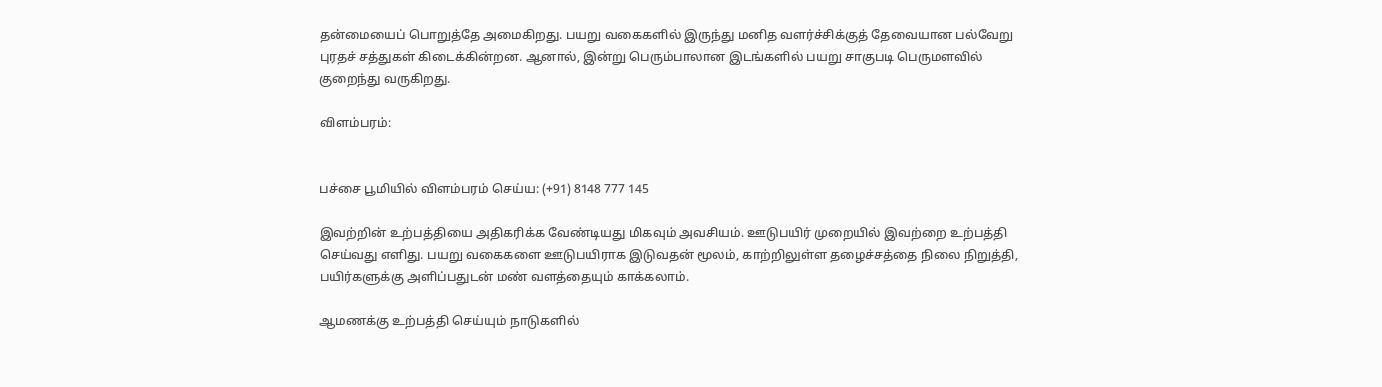தன்மையைப் பொறுத்தே அமைகிறது. பயறு வகைகளில் இருந்து மனித வளர்ச்சிக்குத் தேவையான பல்வேறு புரதச் சத்துகள் கிடைக்கின்றன. ஆனால், இன்று பெரும்பாலான இடங்களில் பயறு சாகுபடி பெருமளவில் குறைந்து வருகிறது.

விளம்பரம்:


பச்சை பூமியில் விளம்பரம் செய்ய: (+91) 8148 777 145

இவற்றின் உற்பத்தியை அதிகரிக்க வேண்டியது மிகவும் அவசியம். ஊடுபயிர் முறையில் இவற்றை உற்பத்தி செய்வது எளிது. பயறு வகைகளை ஊடுபயிராக இடுவதன் மூலம், காற்றிலுள்ள தழைச்சத்தை நிலை நிறுத்தி, பயிர்களுக்கு அளிப்பதுடன் மண் வளத்தையும் காக்கலாம்.

ஆமணக்கு உற்பத்தி செய்யும் நாடுகளில்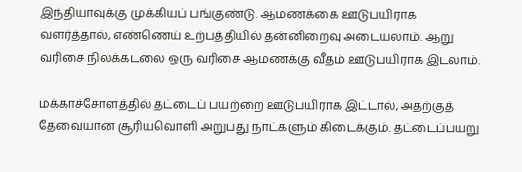இந்தியாவுக்கு முக்கியப் பங்குண்டு. ஆமணக்கை ஊடுபயிராக வளர்த்தால், எண்ணெய் உற்பத்தியில் தன்னிறைவு அடையலாம். ஆறு வரிசை நிலக்கடலை ஒரு வரிசை ஆமணக்கு வீதம் ஊடுபயிராக இடலாம்.

மக்காச்சோளத்தில் தட்டைப் பயற்றை ஊடுபயிராக இட்டால், அதற்குத் தேவையான சூரியவொளி அறுபது நாட்களும் கிடைக்கும். தட்டைப்பயறு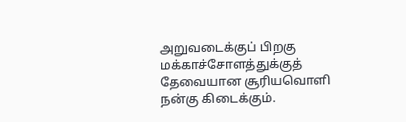அறுவடைக்குப் பிறகு மக்காச்சோளத்துக்குத் தேவையான சூரியவொளி நன்கு கிடைக்கும்.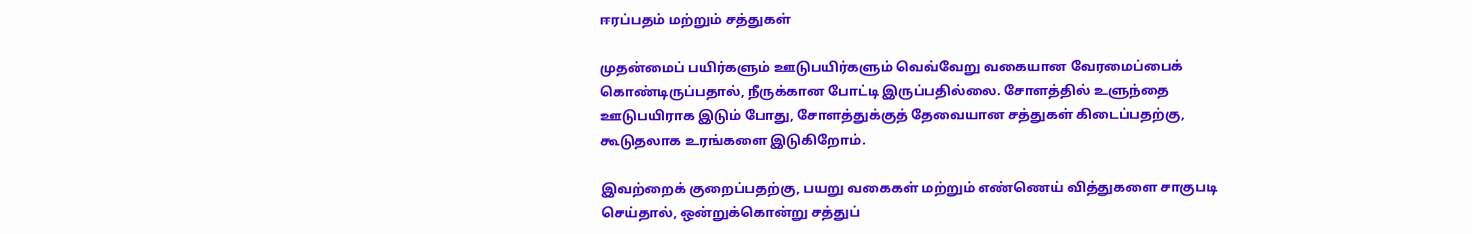ஈரப்பதம் மற்றும் சத்துகள்

முதன்மைப் பயிர்களும் ஊடுபயிர்களும் வெவ்வேறு வகையான வேரமைப்பைக் கொண்டிருப்பதால், நீருக்கான போட்டி இருப்பதில்லை. சோளத்தில் உளுந்தை ஊடுபயிராக இடும் போது, சோளத்துக்குத் தேவையான சத்துகள் கிடைப்பதற்கு, கூடுதலாக உரங்களை இடுகிறோம்.

இவற்றைக் குறைப்பதற்கு, பயறு வகைகள் மற்றும் எண்ணெய் வித்துகளை சாகுபடி செய்தால், ஒன்றுக்கொன்று சத்துப்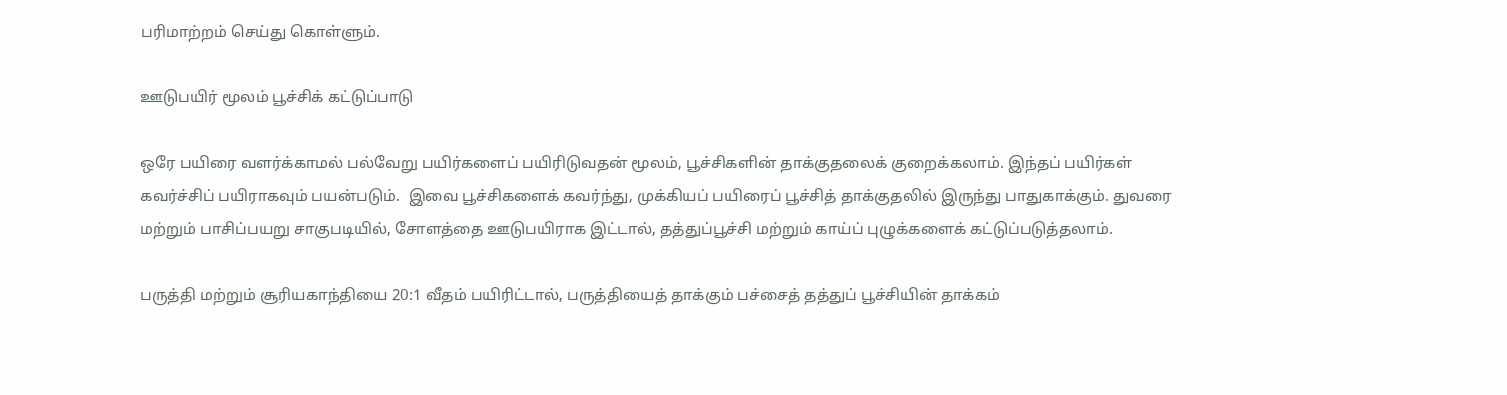பரிமாற்றம் செய்து கொள்ளும்.

ஊடுபயிர் மூலம் பூச்சிக் கட்டுப்பாடு

ஒரே பயிரை வளர்க்காமல் பல்வேறு பயிர்களைப் பயிரிடுவதன் மூலம், பூச்சிகளின் தாக்குதலைக் குறைக்கலாம். இந்தப் பயிர்கள் கவர்ச்சிப் பயிராகவும் பயன்படும்.  இவை பூச்சிகளைக் கவர்ந்து, முக்கியப் பயிரைப் பூச்சித் தாக்குதலில் இருந்து பாதுகாக்கும். துவரை மற்றும் பாசிப்பயறு சாகுபடியில், சோளத்தை ஊடுபயிராக இட்டால், தத்துப்பூச்சி மற்றும் காய்ப் புழுக்களைக் கட்டுப்படுத்தலாம்.

பருத்தி மற்றும் சூரியகாந்தியை 20:1 வீதம் பயிரிட்டால், பருத்தியைத் தாக்கும் பச்சைத் தத்துப் பூச்சியின் தாக்கம்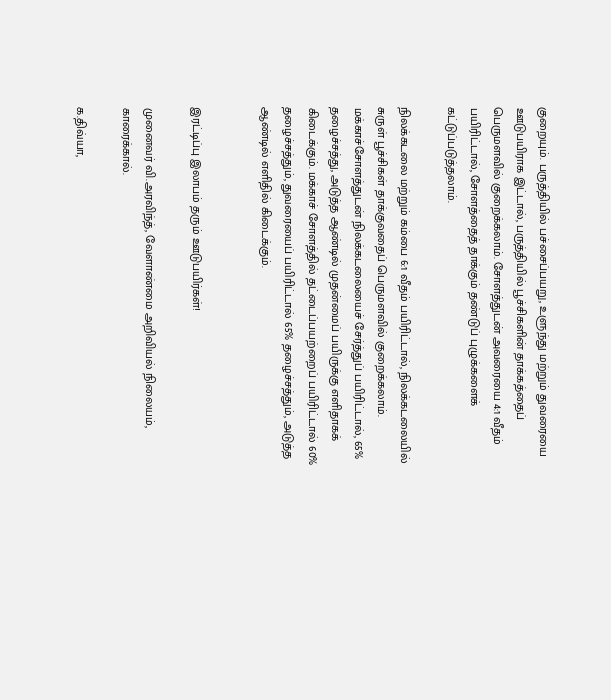குறையும். பருத்தியில் பச்சைப்பயறு, உளுந்து மற்றும் துவரையை ஊடுபயிராக இட்டால், பருத்தியில் பூச்சிகளின் தாக்கத்தைப் பெருமளவில் குறைக்கலாம். சோளத்துடன் அவரையை 4:1 வீதம் பயிரிட்டால், சோளத்தைத் தாக்கும் தண்டுப் புழுக்களைக் கட்டுப்படுத்தலாம்.

நிலக்கடலை மற்றும் கம்பை 6:1 வீதம் பயிரிட்டால், நிலக்கடலையில் சுருள் பூச்சிகள் தாக்குவதைப் பெருமளவில் குறைக்கலாம். மக்காச்சோளத்துடன் நிலக்கடலையைச் சேர்த்துப் பயிரிட்டால், 65% தழைச்சத்து, அடுத்த ஆண்டில் முதன்மைப் பயிருக்கு எளிதாகக் கிடைக்கும். மக்காச் சோளத்தில் தட்டைப்பயற்றைப் பயிரிட்டால் 60% தழைச்சத்தும், துவரையைப் பயிரிட்டால் 65% தழைச்சத்தும், அடுத்த ஆண்டில் எளிதில் கிடைக்கும்.


இரட்டிப்பு இலாபம் தரும் ஊடுபயிர்கள்!

முனைவர் வி.அரவிந்த், வேளாண்மை அறிவியல் நிலையம், காரைக்கால்.

க.திவ்யா,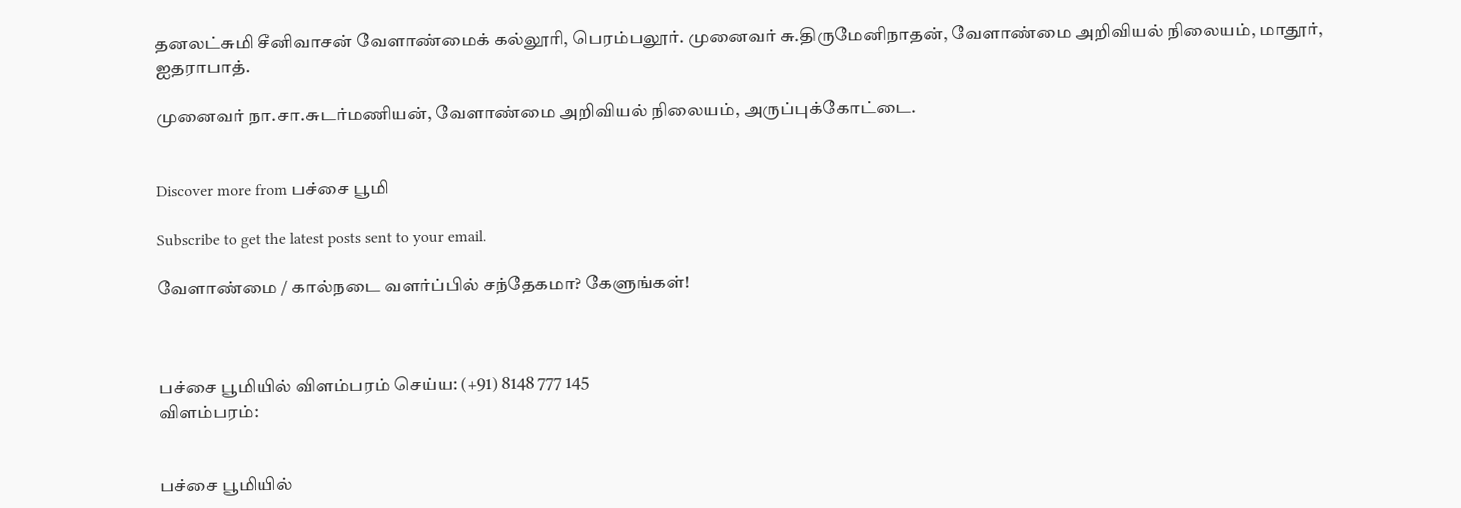தனலட்சுமி சீனிவாசன் வேளாண்மைக் கல்லூரி, பெரம்பலூர். முனைவர் சு.திருமேனிநாதன், வேளாண்மை அறிவியல் நிலையம், மாதூர், ஐதராபாத்.

முனைவர் நா.சா.சுடர்மணியன், வேளாண்மை அறிவியல் நிலையம், அருப்புக்கோட்டை.


Discover more from பச்சை பூமி

Subscribe to get the latest posts sent to your email.

வேளாண்மை / கால்நடை வளர்ப்பில் சந்தேகமா? கேளுங்கள்!



பச்சை பூமியில் விளம்பரம் செய்ய: (+91) 8148 777 145
விளம்பரம்:


பச்சை பூமியில்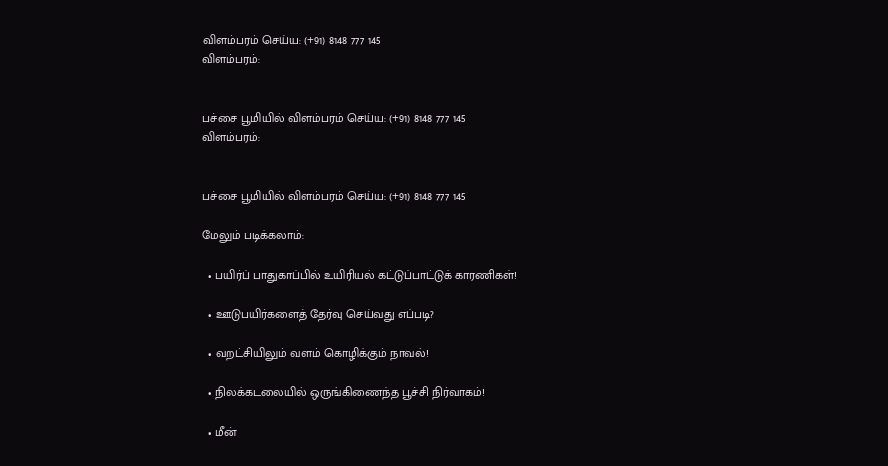விளம்பரம் செய்ய: (+91) 8148 777 145
விளம்பரம்:


பச்சை பூமியில் விளம்பரம் செய்ய: (+91) 8148 777 145
விளம்பரம்:


பச்சை பூமியில் விளம்பரம் செய்ய: (+91) 8148 777 145

மேலும் படிக்கலாம்:

  • பயிர்ப் பாதுகாப்பில் உயிரியல் கட்டுப்பாட்டுக் காரணிகள்!

  • ஊடுபயிர்களைத் தேர்வு செய்வது எப்படி?

  • வறட்சியிலும் வளம் கொழிக்கும் நாவல்!

  • நிலக்கடலையில் ஒருங்கிணைந்த பூச்சி நிர்வாகம்!

  • மீன்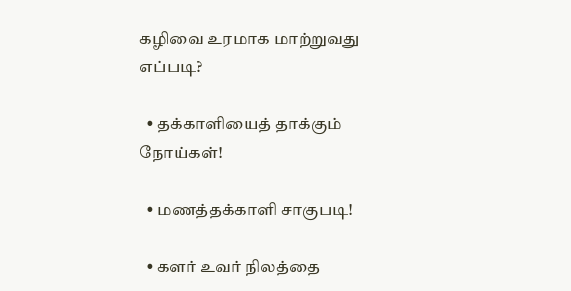கழிவை உரமாக மாற்றுவது எப்படி?

  • தக்காளியைத் தாக்கும் நோய்கள்!

  • மணத்தக்காளி சாகுபடி!

  • களர் உவர் நிலத்தை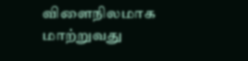விளைநிலமாக மாற்றுவது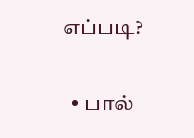எப்படி?

  • பால்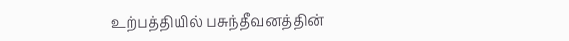உற்பத்தியில் பசுந்தீவனத்தின்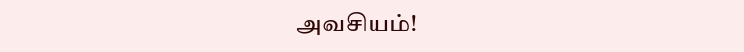அவசியம்!